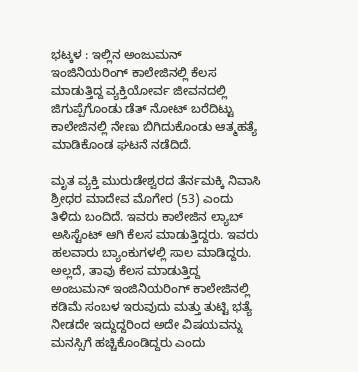ಭಟ್ಕಳ : ಇಲ್ಲಿನ ಅಂಜುಮನ್ ಇಂಜಿನಿಯರಿಂಗ್ ಕಾಲೇಜಿನಲ್ಲಿ ಕೆಲಸ ಮಾಡುತ್ತಿದ್ದ ವ್ಯಕ್ತಿಯೋರ್ವ ಜೀವನದಲ್ಲಿ ಜಿಗುಪ್ಪೆಗೊಂಡು ಡೆತ್ ನೋಟ್ ಬರೆದಿಟ್ಟು ಕಾಲೇಜಿನಲ್ಲಿ ನೇಣು ಬಿಗಿದುಕೊಂಡು ಆತ್ಮಹತ್ಯೆ ಮಾಡಿಕೊಂಡ ಘಟನೆ ನಡೆದಿದೆ.

ಮೃತ ವ್ಯಕ್ತಿ ಮುರುಡೇಶ್ವರದ ತೆರ್ನಮಕ್ಕಿ ನಿವಾಸಿ ಶ್ರೀಧರ ಮಾದೇವ ಮೊಗೇರ (53) ಎಂದು ತಿಳಿದು ಬಂದಿದೆ. ಇವರು ಕಾಲೇಜಿನ ಲ್ಯಾಬ್ ಅಸಿಸ್ಟೆಂಟ್ ಆಗಿ ಕೆಲಸ ಮಾಡುತ್ತಿದ್ದರು. ಇವರು ಹಲವಾರು ಬ್ಯಾಂಕುಗಳಲ್ಲಿ ಸಾಲ ಮಾಡಿದ್ದರು. ಅಲ್ಲದೆ, ತಾವು ಕೆಲಸ ಮಾಡುತ್ತಿದ್ದ ಅಂಜುಮನ್ ಇಂಜಿನಿಯರಿಂಗ್ ಕಾಲೇಜಿನಲ್ಲಿ ಕಡಿಮೆ ಸಂಬಳ ಇರುವುದು ಮತ್ತು ತುಟ್ಟಿ ಭತ್ಯೆ ನೀಡದೇ ಇದ್ದುದ್ದರಿಂದ ಅದೇ ವಿಷಯವನ್ನು ಮನಸ್ಸಿಗೆ ಹಚ್ಚಿಕೊಂಡಿದ್ದರು ಎಂದು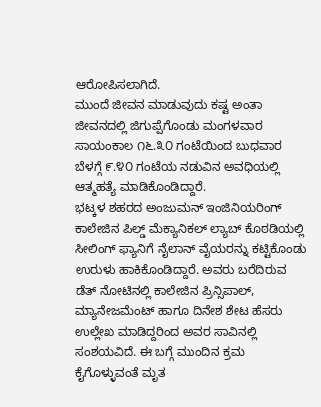ಆರೋಪಿಸಲಾಗಿದೆ.
ಮುಂದೆ ಜೀವನ ಮಾಡುವುದು ಕಷ್ಟ ಅಂತಾ ಜೀವನದಲ್ಲಿ ಜಿಗುಪ್ಪೆಗೊಂಡು ಮಂಗಳವಾರ ಸಾಯಂಕಾಲ ೧೬.೩೦ ಗಂಟೆಯಿಂದ ಬುಧವಾರ ಬೆಳಗ್ಗೆ ೯.೪೦ ಗಂಟೆಯ ನಡುವಿನ ಅವಧಿಯಲ್ಲಿ ಆತ್ಮಹತ್ಯೆ ಮಾಡಿಕೊಂಡಿದ್ದಾರೆ.
ಭಟ್ಕಳ ಶಹರದ ಅಂಜುಮನ್ ಇಂಜಿನಿಯರಿಂಗ್ ಕಾಲೇಜಿನ ಪಿಲ್ಡ್ ಮೆಕ್ಯಾನಿಕಲ್ ಲ್ಯಾಬ್ ಕೊಠಡಿಯಲ್ಲಿ ಸೀಲಿಂಗ್ ಫ್ಯಾನಿಗೆ ನೈಲಾನ್ ವೈಯರನ್ನು ಕಟ್ಟಿಕೊಂಡು ಉರುಳು ಹಾಕಿಕೊಂಡಿದ್ದಾರೆ. ಅವರು ಬರೆದಿರುವ ಡೆತ್ ನೋಟಿನಲ್ಲಿ ಕಾಲೇಜಿನ ಪ್ರಿನ್ಸಿಪಾಲ್, ಮ್ಯಾನೇಜಮೆಂಟ್ ಹಾಗೂ ದಿನೇಶ ಶೇಟ ಹೆಸರು ಉಲ್ಲೇಖ ಮಾಡಿದ್ದರಿಂದ ಅವರ ಸಾವಿನಲ್ಲಿ ಸಂಶಯವಿದೆ. ಈ ಬಗ್ಗೆ ಮುಂದಿನ ಕ್ರಮ ಕೈಗೊಳ್ಳುವಂತೆ ಮೃತ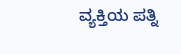ವ್ಯಕ್ತಿಯ ಪತ್ನಿ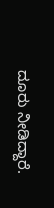ದೂರು ನೀಡಿದ್ದಾರೆ.